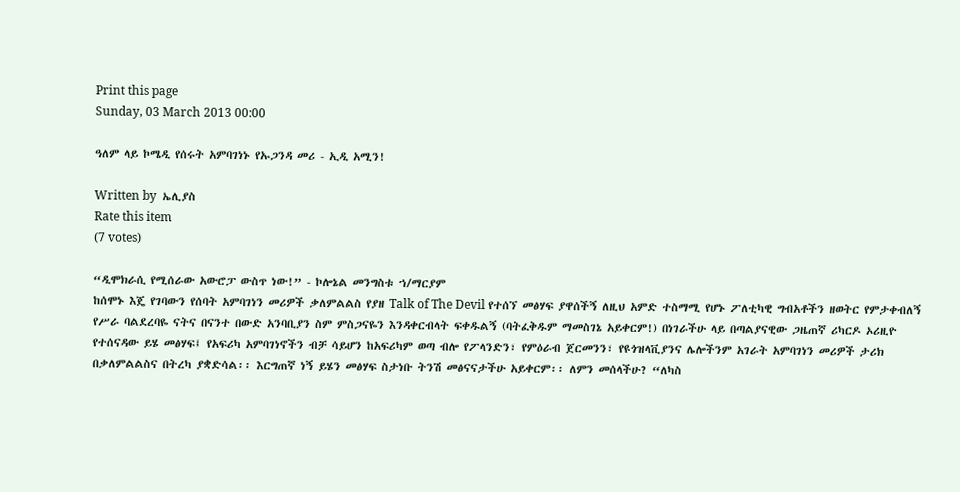Print this page
Sunday, 03 March 2013 00:00

ዓለም ላይ ኮሜዲ የሰሩት አምባገነኑ የኡጋንዳ መሪ - ኢዲ አሚን!

Written by  ኤሊያስ
Rate this item
(7 votes)

“ዲሞክራሲ የሚሰራው አውሮፓ ውስጥ ነው!” - ኮሎኔል መንግስቱ ኀ/ማርያም
ከሰሞኑ እጄ የገባውን የሰባት አምባገነን መሪዎች ቃለምልልስ የያዘ Talk of The Devil የተሰኘ መፅሃፍ ያዋሰችኝ ለዚህ አምድ ተስማሚ የሆኑ ፖለቲካዊ ግብአቶችን ዘወትር የምታቀብለኝ የሥራ ባልደረባዬ ናትና በናንተ በውድ አንባቢያን ስም ምስጋናዬን እንዳቀርብላት ፍቀዱልኝ (ባትፈቅዱም ማመስገኔ አይቀርም!) በነገራችሁ ላይ በጣልያናዊው ጋዜጠኛ ሪካርዶ ኦሪዚዮ የተሰናዳው ይሄ መፅሃፍ፤ የአፍሪካ አምባገነኖችን ብቻ ሳይሆን ከአፍሪካም ወጣ ብሎ የፖላንድን፣ የምዕራብ ጀርመንን፣ የዩጎዝላቪያንና ሌሎችንም አገራት አምባገነን መሪዎች ታሪክ በቃለምልልስና በትረካ ያቋድሳል፡፡ እርግጠኛ ነኝ ይሄን መፅሃፍ ስታነቡ ትንሽ መፅናናታችሁ አይቀርም፡፡ ለምን መሰላችሁ? “ለካስ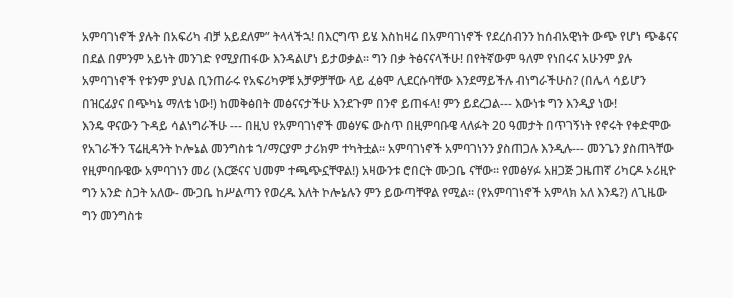አምባገነኖች ያሉት በአፍሪካ ብቻ አይደለም” ትላላችኋ! በእርግጥ ይሄ እስከዛሬ በአምባገነኖች የደረሰብንን ከሰብአዊነት ውጭ የሆነ ጭቆናና በደል በምንም አይነት መንገድ የሚያጠፋው እንዳልሆነ ይታወቃል፡፡ ግን በቃ ትፅናናላችሁ! በየትኛውም ዓለም የነበሩና አሁንም ያሉ አምባገነኖች የቱንም ያህል ቢንጠራሩ የአፍሪካዎቹ አቻዎቻቸው ላይ ፈፅሞ ሊደርሱባቸው እንደማይችሉ ብነግራችሁስ? (በሌላ ሳይሆን በዝርፊያና በጭካኔ ማለቴ ነው!) ከመቅፅበት መፅናናታችሁ እንደጉም በንኖ ይጠፋላ! ምን ይደረጋል--- እውነቱ ግን እንዲያ ነው!
እንዴ ዋናውን ጉዳይ ሳልነግራችሁ --- በዚህ የአምባገነኖች መፅሃፍ ውስጥ በዚምባቡዌ ላለፉት 20 ዓመታት በጥገኝነት የኖሩት የቀድሞው የአገራችን ፕሬዚዳንት ኮሎኔል መንግስቱ ኀ/ማርያም ታሪክም ተካትቷል፡፡ አምባገነኖች አምባገነንን ያስጠጋሉ እንዲሉ--- መንጌን ያስጠጓቸው የዚምባቡዌው አምባገነን መሪ (እርጅናና ህመም ተጫጭኗቸዋል!) አዛውንቱ ሮበርት ሙጋቤ ናቸው፡፡ የመፅሃፉ አዘጋጅ ጋዜጠኛ ሪካርዶ ኦሪዚዮ ግን አንድ ስጋት አለው- ሙጋቤ ከሥልጣን የወረዱ እለት ኮሎኔሉን ምን ይውጣቸዋል የሚል፡፡ (የአምባገነኖች አምላክ አለ እንዴ?) ለጊዜው ግን መንግስቱ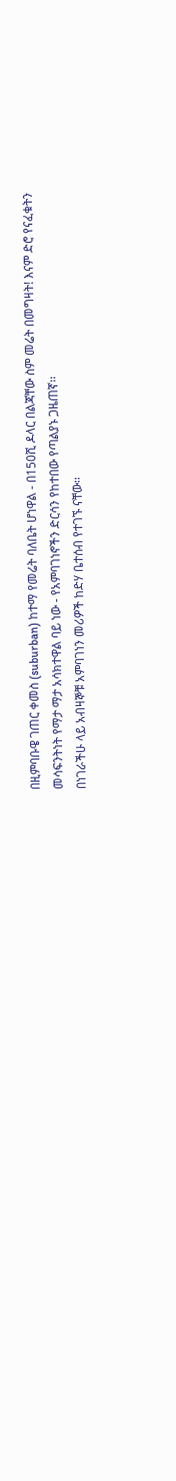በዚምባቡዌ ገጠር ቀመስ (suburban) ከተማ የመሬት ባለቤት ሆነዋል - በ150ሺ ዶላር በልጃቸው ስም መሬት በመግዛት! እናም ድሮ የናፈቁትን መሳፍንትነት የማታ ማታ አሳክተዋል ባይ ነው - የአምባገነኖችን ድርሳን የከተበው የጣልያኑ ጋዜጠኛ፡፡
በነገራችሁ ላይ አብዛኞቹ አምባገነን መሪዎች ከድሃ ቤተሰብ የተገኙ ናቸው፡፡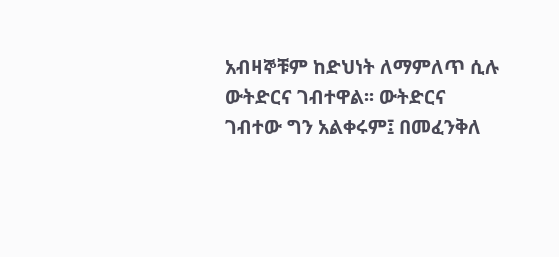አብዛኞቹም ከድህነት ለማምለጥ ሲሉ ውትድርና ገብተዋል፡፡ ውትድርና ገብተው ግን አልቀሩም፤ በመፈንቅለ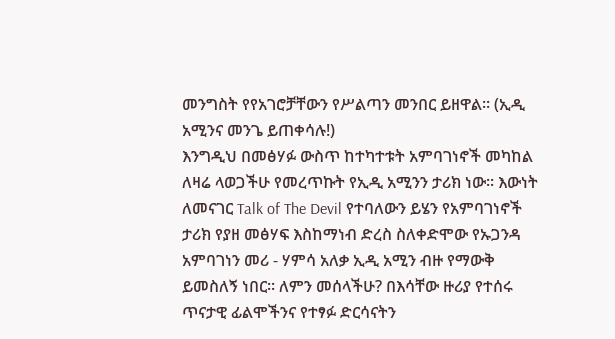መንግስት የየአገሮቻቸውን የሥልጣን መንበር ይዘዋል፡፡ (ኢዲ አሚንና መንጌ ይጠቀሳሉ!)
እንግዲህ በመፅሃፉ ውስጥ ከተካተቱት አምባገነኖች መካከል ለዛሬ ላወጋችሁ የመረጥኩት የኢዲ አሚንን ታሪክ ነው፡፡ እውነት ለመናገር Talk of The Devil የተባለውን ይሄን የአምባገነኖች ታሪክ የያዘ መፅሃፍ እስከማነብ ድረስ ስለቀድሞው የኡጋንዳ አምባገነን መሪ - ሃምሳ አለቃ ኢዲ አሚን ብዙ የማውቅ ይመስለኝ ነበር፡፡ ለምን መሰላችሁ? በእሳቸው ዙሪያ የተሰሩ ጥናታዊ ፊልሞችንና የተፃፉ ድርሳናትን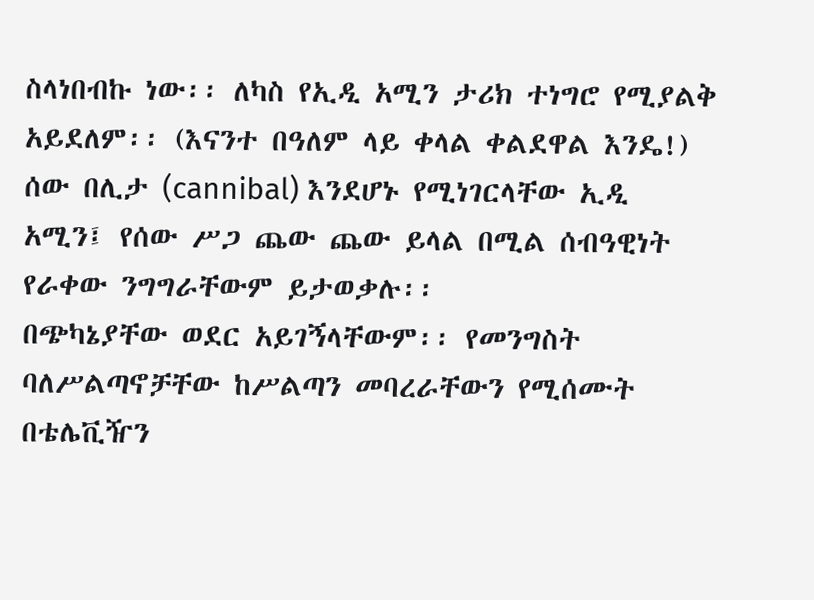ስላነበብኩ ነው፡፡ ለካስ የኢዲ አሚን ታሪክ ተነግሮ የሚያልቅ አይደለም፡፡ (እናንተ በዓለም ላይ ቀላል ቀልደዋል እንዴ!) ሰው በሊታ (cannibal) እንደሆኑ የሚነገርላቸው ኢዲ አሚን፤ የሰው ሥጋ ጨው ጨው ይላል በሚል ሰብዓዊነት የራቀው ንግግራቸውም ይታወቃሉ፡፡
በጭካኔያቸው ወደር አይገኝላቸውም፡፡ የመንግስት ባለሥልጣኖቻቸው ከሥልጣን መባረራቸውን የሚሰሙት በቴሌቪዥን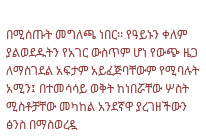በሚሰጡት መግለጫ ነበር፡፡ የዓይኑን ቀለም ያልወደዱትን የአገር ውስጥም ሆነ የውጭ ዜጋ ለማስገደል አፍታም አይፈጅባቸውም የሚባሉት አሚን፤ በተመሳሳይ ወቅት ከነበሯቸው ሦስት ሚስቶቻቸው መካከል አንደኛዋ ያረገዘችውን ፅንስ በማስወረዷ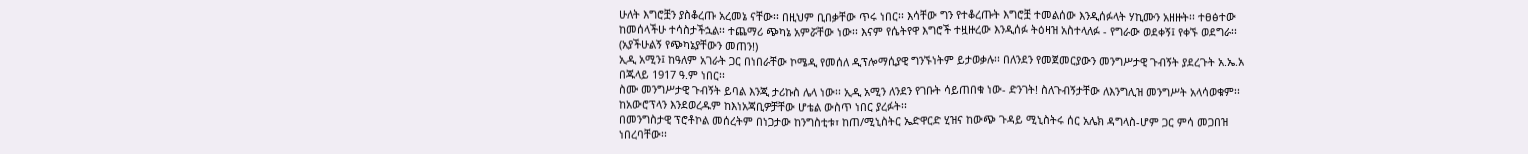ሁለት እግሮቿን ያስቆረጡ አረመኔ ናቸው፡፡ በዚህም ቢበቃቸው ጥሩ ነበር፡፡ እሳቸው ግን የተቆረጡት እግሮቿ ተመልሰው እንዲሰፉላት ሃኪሙን አዘዙት፡፡ ተፀፅተው ከመሰላችሁ ተሳስታችኋል፡፡ ተጨማሪ ጭካኔ አምሯቸው ነው፡፡ እናም የሴትየዋ እግሮች ተዟዙረው እንዲሰፉ ትዕዛዝ አስተላለፉ - የግራው ወደቀኝ፤ የቀኙ ወደግራ፡፡ (አያችሁልኝ የጭካኔያቸውን መጠን!)
ኢዲ አሚን፤ ከዓለም አገራት ጋር በነበራቸው ኮሜዲ የመሰለ ዲፕሎማሲያዊ ግንኙነትም ይታወቃሉ፡፡ በለንደን የመጀመርያውን መንግሥታዊ ጉብኝት ያደረጉት አ.ኤ.አ በጁላይ 1917 ዓ.ም ነበር፡፡
ስሙ መንግሥታዊ ጉብኝት ይባል እንጂ ታሪኩስ ሌላ ነው፡፡ ኢዲ አሚን ለንደን የገቡት ሳይጠበቁ ነው- ድንገት! ስለጉብኝታቸው ለእንግሊዝ መንግሥት አላሳወቁም፡፡ ከአውሮፕላን እንደወረዱም ከእነአጃቢዎቻቸው ሆቴል ውስጥ ነበር ያረፉት፡፡
በመንግስታዊ ፕሮቶኮል መሰረትም በነጋታው ከንግስቲቱ፣ ከጠ/ሚኒስትር ኤድዋርድ ሂዝና ከውጭ ጉዳይ ሚኒስትሩ ሰር አሌክ ዳግላስ-ሆም ጋር ምሳ መጋበዝ ነበረባቸው፡፡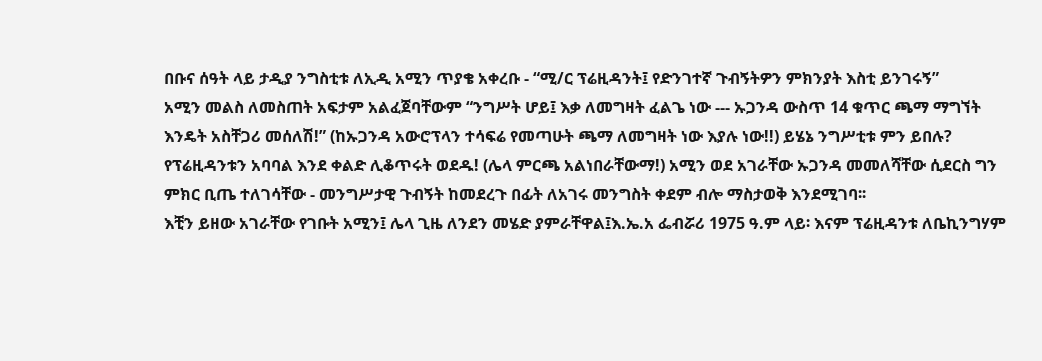በቡና ሰዓት ላይ ታዲያ ንግስቲቱ ለኢዲ አሚን ጥያቄ አቀረቡ - “ሚ/ር ፕሬዚዳንት፤ የድንገተኛ ጉብኝትዎን ምክንያት እስቲ ይንገሩኝ”
አሚን መልስ ለመስጠት አፍታም አልፈጀባቸውም “ንግሥት ሆይ፤ እቃ ለመግዛት ፈልጌ ነው --- ኡጋንዳ ውስጥ 14 ቁጥር ጫማ ማግኘት እንዴት አስቸጋሪ መሰለሽ!” (ከኡጋንዳ አውሮፕላን ተሳፍሬ የመጣሁት ጫማ ለመግዛት ነው እያሉ ነው!!) ይሄኔ ንግሥቲቱ ምን ይበሉ? የፕሬዚዳንቱን አባባል እንደ ቀልድ ሊቆጥሩት ወደዱ! (ሌላ ምርጫ አልነበራቸውማ!) አሚን ወደ አገራቸው ኡጋንዳ መመለሻቸው ሲደርስ ግን ምክር ቢጤ ተለገሳቸው - መንግሥታዊ ጉብኝት ከመደረጉ በፊት ለአገሩ መንግስት ቀደም ብሎ ማስታወቅ እንደሚገባ፡፡
እቺን ይዘው አገራቸው የገቡት አሚን፤ ሌላ ጊዜ ለንደን መሄድ ያምራቸዋል፤እ.ኤ.አ ፌብሯሪ 1975 ዓ.ም ላይ፡ እናም ፕሬዚዳንቱ ለቤኪንግሃም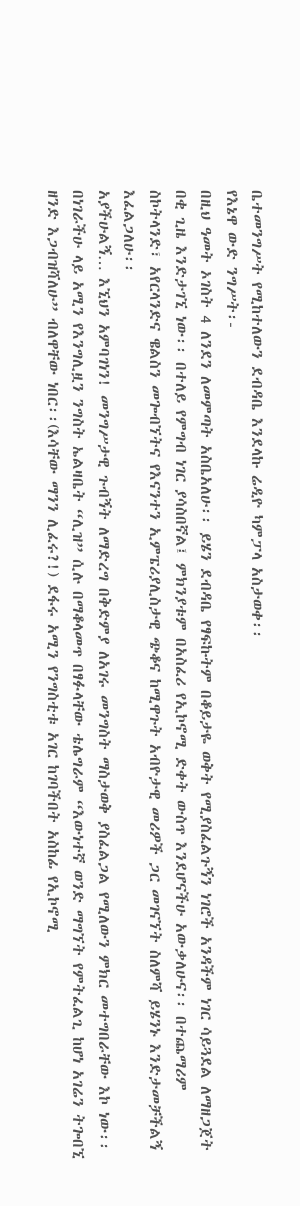ቤተመንግሥት የሚከተለውን ደብዳቤ እንደላኩ ሬዲዮ ካምፓላ አስታወቀ፡፡
የእኔዋ ውድ ንግሥት፡-
በዚህ ዓመት ኦገስት 4 ለንደን ለመምጣት አስቤአለሁ፡፡ ይሄን ደብዳቤ የፃፍኩትም በቆይታዬ ወቅት የሚያስፈልጉኝን ነገሮች አንዳችም ነገር ሳይጓደል ለማዘጋጀት በቂ ጊዜ እንድታገኚ ነው፡፡ በተለይ የምግብ ነገር ያሳስበኛል፤ ምክንያቱም በአስፈሪ የኢኮኖሚ ድቀት ውስጥ እንደሆናችሁ አውቃለሁና፡፡ በተጨማሪም ስኮትላንድ፣ አየርላንድና ዌልስን መጐብኘትና የእናንተን ኢምፔሪያሊስታዊ ጭቆና ከሚዋጉት አብዮታዊ መሪዎች ጋር መገናኘት ስለምሻ ይሄንኑ እንድታመቻችልኝ እፈልጋለሁ፡፡
አያችሁልኝ… እኚህን አምባገነን! መንግሥታዊ ጉብኝት ለማድረግ በቅድምያ ለአገሩ መንግስት ማስታወቅ ያስፈልጋል የሚለውን ምክር መተግበራቸው እኮ ነው፡፡ በነገራችሁ ላይ አሚን የእንግሊዟን ንግስት ኤልዛቤት “ሊዝ” ሲሉ በማቆላመጥ በፃፉላቸው ቴሌግራም “እውነተኛ ወንድ ማግኘት የምትፈልጊ ከሆነ አገሬን ትጐበኚ ዘንድ እጋብዝሻለሁ” ብለዋቸው ነበር፡፡(እሳቸው ማንን ሊፈሩ?!) ደፋሩ አሚን የንግስቲቱ አገር ከገባችበት አስከፊ የኢኮኖሚ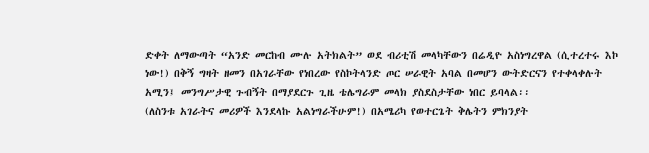ድቀት ለማውጣት “አንድ መርከብ ሙሉ አትክልት” ወደ ብሪቲሽ መላካቸውን በሬዲዮ አስነግረዋል (ሲተረተሩ እኮ ነው!) በቅኝ ግዛት ዘመን በአገራቸው የነበረው የስኮትላንድ ጦር ሠራዊት አባል በመሆን ውትድርናን የተቀላቀሉት አሚን፤ መንግሥታዊ ጉብኝት በማያደርጉ ጊዜ ቴሌግራም መላክ ያስደስታቸው ነበር ይባላል፡፡
(ለስንቱ አገራትና መሪዎች እንደላኩ አልነግራችሁም!) በአሜሪካ የወተርጌት ቅሌትን ምክንያት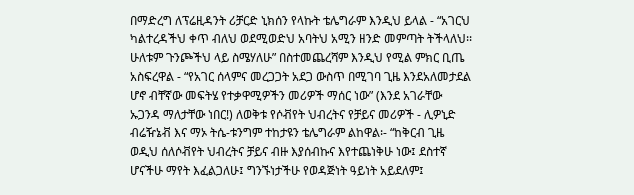በማድረግ ለፕሬዚዳንት ሪቻርድ ኒክሰን የላኩት ቴሌግራም እንዲህ ይላል - “አገርህ ካልተረዳችህ ቀጥ ብለህ ወደሚወድህ አባትህ አሚን ዘንድ መምጣት ትችላለህ፡፡ ሁለቱም ጉንጮችህ ላይ ስሜሃለሁ” በስተመጨረሻም እንዲህ የሚል ምክር ቢጤ አስፍረዋል - “የአገር ሰላምና መረጋጋት አደጋ ውስጥ በሚገባ ጊዜ እንደአለመታደል ሆኖ ብቸኛው መፍትሄ የተቃዋሚዎችን መሪዎች ማሰር ነው” (እንደ አገራቸው ኡጋንዳ ማለታቸው ነበር!) ለወቅቱ የሶቭየት ህብረትና የቻይና መሪዎች - ሊዎኒድ ብሬዥኔቭ እና ማኦ ትሴ-ቱንግም ተከታዩን ቴሌግራም ልከዋል፡- “ከቅርብ ጊዜ ወዲህ ሰለሶቭየት ህብረትና ቻይና ብዙ እያሰብኩና እየተጨነቅሁ ነው፤ ደስተኛ ሆናችሁ ማየት እፈልጋለሁ፤ ግንኙነታችሁ የወዳጅነት ዓይነት አይደለም፤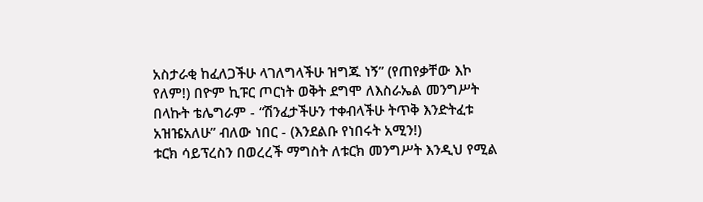አስታራቂ ከፈለጋችሁ ላገለግላችሁ ዝግጁ ነኝ” (የጠየቃቸው እኮ የለም!) በዮም ኪፑር ጦርነት ወቅት ደግሞ ለእስራኤል መንግሥት በላኩት ቴሌግራም - “ሽንፈታችሁን ተቀብላችሁ ትጥቅ እንድትፈቱ አዝዤአለሁ” ብለው ነበር - (እንደልቡ የነበሩት አሚን!)
ቱርክ ሳይፕረስን በወረረች ማግስት ለቱርክ መንግሥት እንዲህ የሚል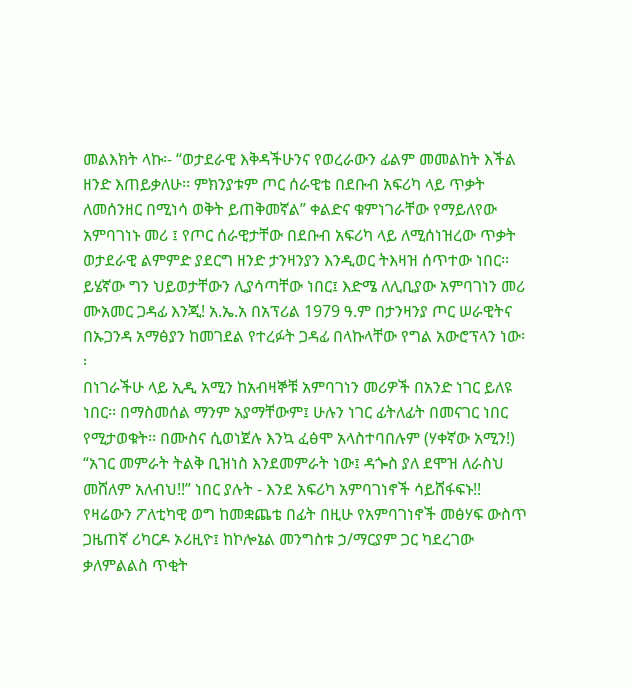መልእክት ላኩ፡- “ወታደራዊ እቅዳችሁንና የወረራውን ፊልም መመልከት እችል ዘንድ እጠይቃለሁ፡፡ ምክንያቱም ጦር ሰራዊቴ በደቡብ አፍሪካ ላይ ጥቃት ለመሰንዘር በሚነሳ ወቅት ይጠቅመኛል” ቀልድና ቁምነገራቸው የማይለየው አምባገነኑ መሪ ፤ የጦር ሰራዊታቸው በደቡብ አፍሪካ ላይ ለሚሰነዝረው ጥቃት ወታደራዊ ልምምድ ያደርግ ዘንድ ታንዛንያን እንዲወር ትእዛዝ ሰጥተው ነበር፡፡
ይሄኛው ግን ህይወታቸውን ሊያሳጣቸው ነበር፤ እድሜ ለሊቢያው አምባገነን መሪ ሙአመር ጋዳፊ እንጂ! አ.ኤ.አ በአፕሪል 1979 ዓ.ም በታንዛንያ ጦር ሠራዊትና በኡጋንዳ አማፅያን ከመገደል የተረፉት ጋዳፊ በላኩላቸው የግል አውሮፕላን ነው፡፡
በነገራችሁ ላይ ኢዲ አሚን ከአብዛኞቹ አምባገነን መሪዎች በአንድ ነገር ይለዩ ነበር፡፡ በማስመሰል ማንም አያማቸውም፤ ሁሉን ነገር ፊትለፊት በመናገር ነበር የሚታወቁት፡፡ በሙስና ሲወነጀሉ እንኳ ፈፅሞ አላስተባበሉም (ሃቀኛው አሚን!) “አገር መምራት ትልቅ ቢዝነስ እንደመምራት ነው፤ ዳጐስ ያለ ደሞዝ ለራስህ መሸለም አለብህ!!” ነበር ያሉት - እንደ አፍሪካ አምባገነኖች ሳይሸፋፍኑ!! የዛሬውን ፖለቲካዊ ወግ ከመቋጨቴ በፊት በዚሁ የአምባገነኖች መፅሃፍ ውስጥ ጋዜጠኛ ሪካርዶ ኦሪዚዮ፤ ከኮሎኔል መንግስቱ ኃ/ማርያም ጋር ካደረገው ቃለምልልስ ጥቂት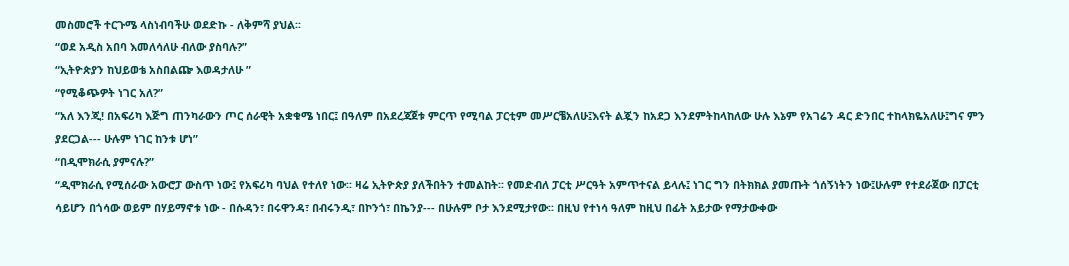መስመሮች ተርጉሜ ላስነብባችሁ ወደድኩ - ለቅምሻ ያህል፡፡
“ወደ አዲስ አበባ እመለሳለሁ ብለው ያስባሉ?”
“ኢትዮጵያን ከህይወቴ አስበልጬ እወዳታለሁ ”
“የሚቆጭዎት ነገር አለ?”
“አለ እንጂ! በአፍሪካ እጅግ ጠንካራውን ጦር ሰራዊት አቋቁሜ ነበር፤ በዓለም በአደረጃጀቱ ምርጥ የሚባል ፓርቲም መሥርቼአለሁ፤እናት ልጇን ከአደጋ እንደምትከላከለው ሁሉ እኔም የአገሬን ዳር ድንበር ተከላክዬአለሁ፤ግና ምን ያደርጋል--- ሁሉም ነገር ከንቱ ሆነ”
“በዲሞክራሲ ያምናሉ?”
“ዲሞክራሲ የሚሰራው አውሮፓ ውስጥ ነው፤ የአፍሪካ ባህል የተለየ ነው፡፡ ዛሬ ኢትዮጵያ ያለችበትን ተመልከት፡፡ የመድብለ ፓርቲ ሥርዓት አምጥተናል ይላሉ፤ ነገር ግን በትክክል ያመጡት ጎሰኝነትን ነው፤ሁሉም የተደራጀው በፓርቲ ሳይሆን በጎሳው ወይም በሃይማኖቱ ነው - በሱዳን፣ በሩዋንዳ፣ በብሩንዲ፣ በኮንጎ፣ በኬንያ--- በሁሉም ቦታ እንደሚታየው፡፡ በዚህ የተነሳ ዓለም ከዚህ በፊት አይታው የማታውቀው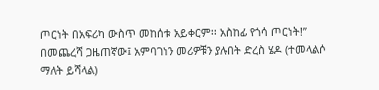ጦርነት በአፍሪካ ውስጥ መከሰቱ አይቀርም፡፡ አስከፊ የጎሳ ጦርነት!”
በመጨረሻ ጋዜጠኛው፤ አምባገነን መሪዎቹን ያሉበት ድረስ ሄዶ (ተመላልሶ ማለት ይሻላል)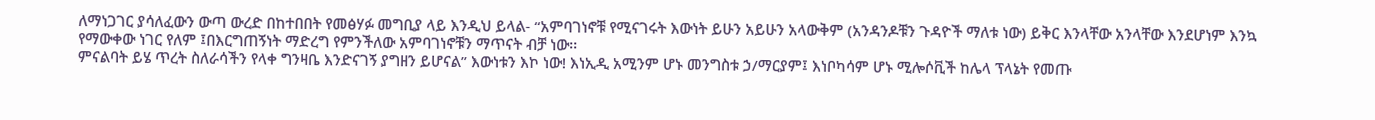ለማነጋገር ያሳለፈውን ውጣ ውረድ በከተበበት የመፅሃፉ መግቢያ ላይ እንዲህ ይላል- “አምባገነኖቹ የሚናገሩት እውነት ይሁን አይሁን አላውቅም (አንዳንዶቹን ጉዳዮች ማለቱ ነው) ይቅር እንላቸው አንላቸው እንደሆነም እንኳ የማውቀው ነገር የለም ፤በእርግጠኝነት ማድረግ የምንችለው አምባገነኖቹን ማጥናት ብቻ ነው፡፡
ምናልባት ይሄ ጥረት ስለራሳችን የላቀ ግንዛቤ እንድናገኝ ያግዘን ይሆናል” እውነቱን እኮ ነው! እነኢዲ አሚንም ሆኑ መንግስቱ ኃ/ማርያም፤ እነቦካሳም ሆኑ ሚሎሶቪች ከሌላ ፕላኔት የመጡ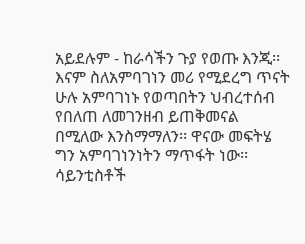አይደሉም - ከራሳችን ጉያ የወጡ እንጂ፡፡ እናም ስለአምባገነን መሪ የሚደረግ ጥናት ሁሉ አምባገነኑ የወጣበትን ህብረተሰብ የበለጠ ለመገንዘብ ይጠቅመናል በሚለው እንስማማለን፡፡ ዋናው መፍትሄ ግን አምባገነንነትን ማጥፋት ነው፡፡ ሳይንቲስቶች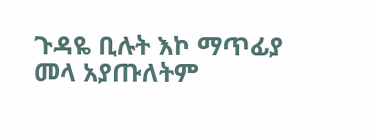ጉዳዬ ቢሉት እኮ ማጥፊያ መላ አያጡለትም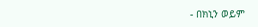- በክኒን ወይም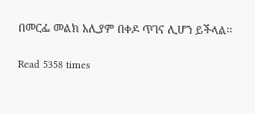በመርፌ መልክ አሊያም በቀዶ ጥገና ሊሆን ይችላል፡፡

Read 5358 times